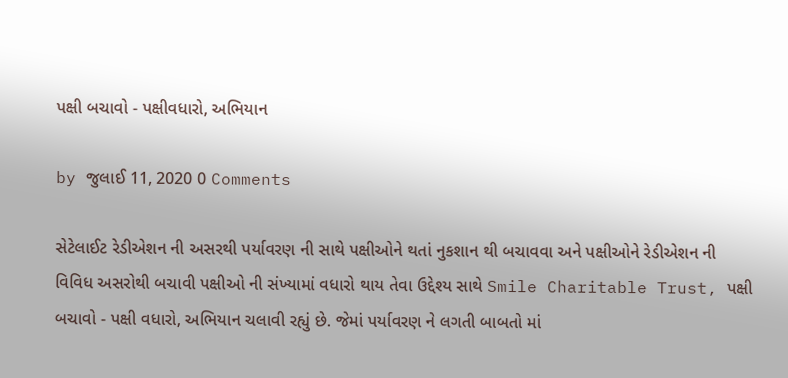પક્ષી બચાવો - પક્ષીવધારો, અભિયાન

by જુલાઈ 11, 2020 0 Comments

સેટેલાઈટ રેડીએશન ની અસરથી પર્યાવરણ ની સાથે પક્ષીઓને થતાં નુકશાન થી બચાવવા અને પક્ષીઓને રેડીએશન ની વિવિધ અસરોથી બચાવી પક્ષીઓ ની સંખ્યામાં વધારો થાય તેવા ઉદ્દેશ્ય સાથે Smile Charitable Trust, પક્ષી બચાવો - પક્ષી વધારો, અભિયાન ચલાવી રહ્યું છે. જેમાં પર્યાવરણ ને લગતી બાબતો માં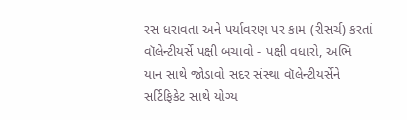રસ ધરાવતા અને પર્યાવરણ પર કામ (રીસર્ચ) કરતાં વૉલેન્ટીયર્સે પક્ષી બચાવો - પક્ષી વધારો, અભિ    યાન સાથે જોડાવો સદર સંસ્થા વૉલેન્ટીયર્સેને સર્ટિફિકેટ સાથે યોગ્ય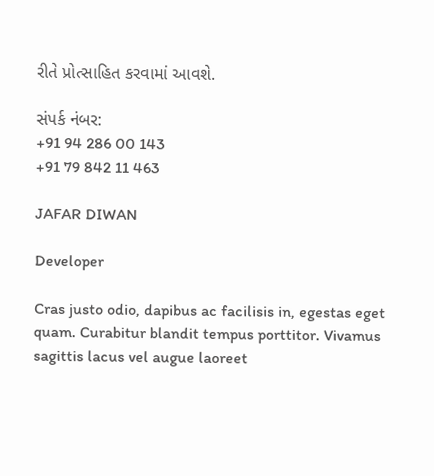રીતે પ્રોત્સાહિત કરવામાં આવશે.

સંપર્ક નંબર:
+91 94 286 00 143
+91 79 842 11 463

JAFAR DIWAN

Developer

Cras justo odio, dapibus ac facilisis in, egestas eget quam. Curabitur blandit tempus porttitor. Vivamus sagittis lacus vel augue laoreet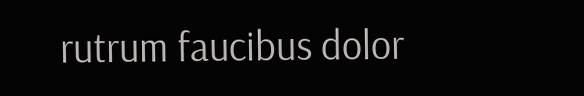rutrum faucibus dolor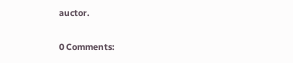auctor.

0 Comments: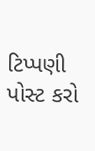ટિપ્પણી પોસ્ટ કરો